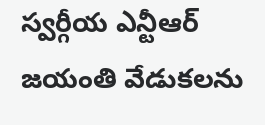స్వర్గీయ ఎన్టీఆర్ జయంతి వేడుకలను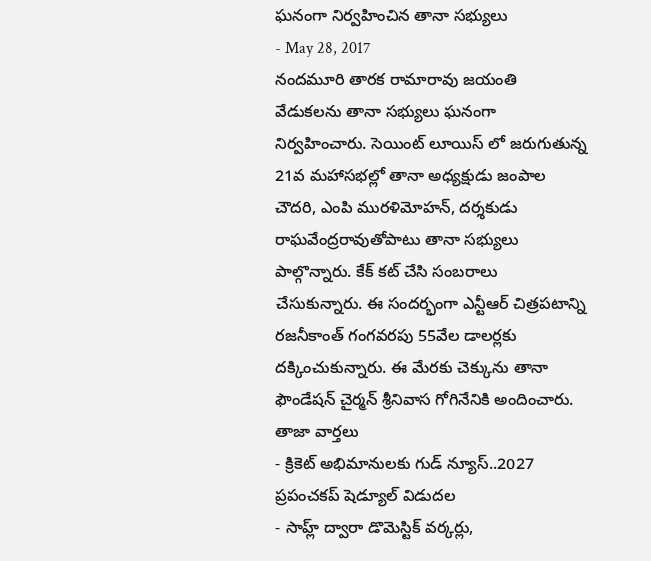ఘనంగా నిర్వహించిన తానా సభ్యులు
- May 28, 2017
నందమూరి తారక రామారావు జయంతి వేడుకలను తానా సభ్యులు ఘనంగా నిర్వహించారు. సెయింట్ లూయిస్ లో జరుగుతున్న 21వ మహాసభల్లో తానా అధ్యక్షుడు జంపాల చౌదరి, ఎంపి మురళిమోహన్, దర్శకుడు రాఘవేంద్రరావుతోపాటు తానా సభ్యులు పాల్గొన్నారు. కేక్ కట్ చేసి సంబరాలు చేసుకున్నారు. ఈ సందర్భంగా ఎన్టీఆర్ చిత్రపటాన్ని రజనీకాంత్ గంగవరపు 55వేల డాలర్లకు దక్కించుకున్నారు. ఈ మేరకు చెక్కును తానా ఫౌండేషన్ చైర్మన్ శ్రీనివాస గోగినేనికి అందించారు.
తాజా వార్తలు
- క్రికెట్ అభిమానులకు గుడ్ న్యూస్..2027 ప్రపంచకప్ షెడ్యూల్ విడుదల
- సాహ్ల్ ద్వారా డొమెస్టిక్ వర్కర్లు,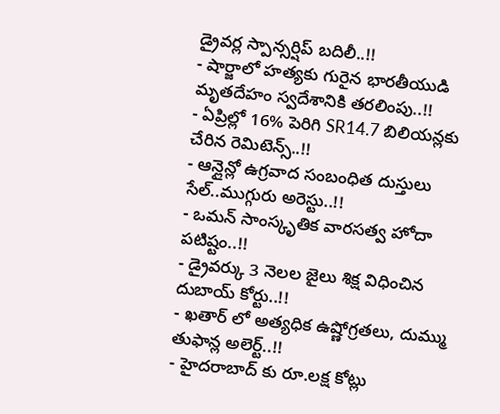డ్రైవర్ల స్పాన్సర్షిప్ బదిలీ..!!
- షార్జాలో హత్యకు గురైన భారతీయుడి మృతదేహం స్వదేశానికి తరలింపు..!!
- ఏప్రిల్లో 16% పెరిగి SR14.7 బిలియన్లకు చేరిన రెమిటెన్స్..!!
- ఆన్లైన్లో ఉగ్రవాద సంబంధిత దుస్తులు సేల్..ముగ్గురు అరెస్టు..!!
- ఒమన్ సాంస్కృతిక వారసత్వ హోదా పటిష్టం..!!
- డ్రైవర్కు 3 నెలల జైలు శిక్ష విధించిన దుబాయ్ కోర్టు..!!
- ఖతార్ లో అత్యధిక ఉష్ణోగ్రతలు, దుమ్ము తుఫాన్ల అలెర్ట్..!!
- హైదరాబాద్ కు రూ.లక్ష కోట్లు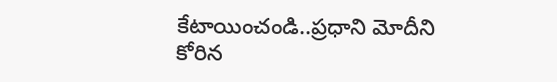కేటాయించండి..ప్రధాని మోదీని కోరిన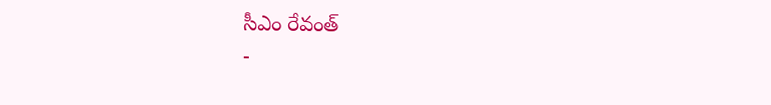సీఎం రేవంత్
-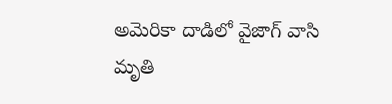అమెరికా దాడిలో వైజాగ్ వాసి మృతి